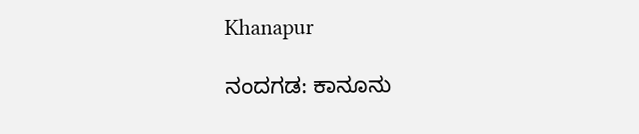Khanapur

ನಂದಗಡ: ಕಾನೂನು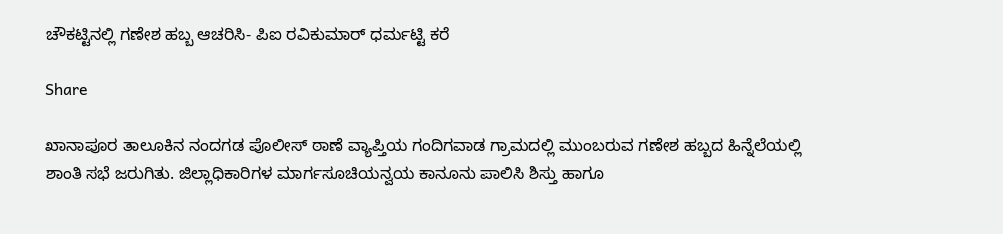ಚೌಕಟ್ಟಿನಲ್ಲಿ ಗಣೇಶ ಹಬ್ಬ ಆಚರಿಸಿ- ಪಿಐ ರವಿಕುಮಾರ್ ಧರ್ಮಟ್ಟಿ ಕರೆ

Share

ಖಾನಾಪೂರ ತಾಲೂಕಿನ ನಂದಗಡ ಪೊಲೀಸ್ ಠಾಣೆ ವ್ಯಾಪ್ತಿಯ ಗಂದಿಗವಾಡ ಗ್ರಾಮದಲ್ಲಿ ಮುಂಬರುವ ಗಣೇಶ ಹಬ್ಬದ ಹಿನ್ನೆಲೆಯಲ್ಲಿ ಶಾಂತಿ ಸಭೆ ಜರುಗಿತು. ಜಿಲ್ಲಾಧಿಕಾರಿಗಳ ಮಾರ್ಗಸೂಚಿಯನ್ವಯ ಕಾನೂನು ಪಾಲಿಸಿ ಶಿಸ್ತು ಹಾಗೂ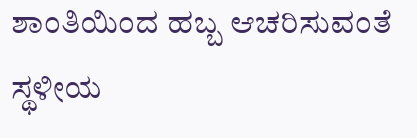ಶಾಂತಿಯಿಂದ ಹಬ್ಬ ಆಚರಿಸುವಂತೆ ಸ್ಥಳೀಯ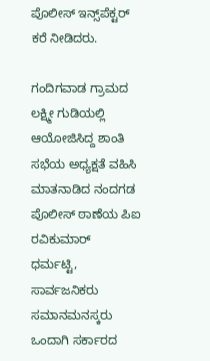ಪೊಲೀಸ್ ಇನ್ಸ್‌ಪೆಕ್ಟರ್ ಕರೆ ನೀಡಿದರು.

ಗಂದಿಗವಾಡ ಗ್ರಾಮದ ಲಕ್ಷ್ಮೀ ಗುಡಿಯಲ್ಲಿ ಆಯೋಜಿಸಿದ್ದ ಶಾಂತಿ ಸಭೆಯ ಅಧ್ಯಕ್ಷತೆ ವಹಿಸಿ ಮಾತನಾಡಿದ ನಂದಗಡ ಪೊಲೀಸ್ ಠಾಣೆಯ ಪಿಐ ರವಿಕುಮಾರ್ ಧರ್ಮಟ್ಟಿ, ಸಾರ್ವಜನಿಕರು ಸಮಾನಮನಸ್ಕರು ಒಂದಾಗಿ ಸರ್ಕಾರದ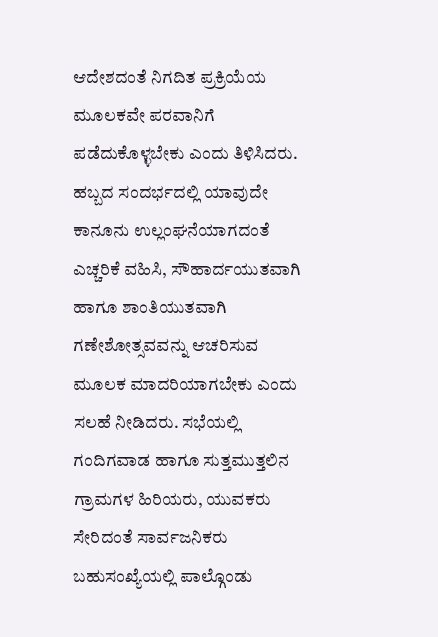ಆದೇಶದಂತೆ ನಿಗದಿತ ಪ್ರಕ್ರಿಯೆಯ ಮೂಲಕವೇ ಪರವಾನಿಗೆ ಪಡೆದುಕೊಳ್ಳಬೇಕು ಎಂದು ತಿಳಿಸಿದರು. ಹಬ್ಬದ ಸಂದರ್ಭದಲ್ಲಿ ಯಾವುದೇ ಕಾನೂನು ಉಲ್ಲಂಘನೆಯಾಗದಂತೆ ಎಚ್ಚರಿಕೆ ವಹಿಸಿ, ಸೌಹಾರ್ದಯುತವಾಗಿ ಹಾಗೂ ಶಾಂತಿಯುತವಾಗಿ ಗಣೇಶೋತ್ಸವವನ್ನು ಆಚರಿಸುವ ಮೂಲಕ ಮಾದರಿಯಾಗಬೇಕು ಎಂದು ಸಲಹೆ ನೀಡಿದರು. ಸಭೆಯಲ್ಲಿ ಗಂದಿಗವಾಡ ಹಾಗೂ ಸುತ್ತಮುತ್ತಲಿನ ಗ್ರಾಮಗಳ ಹಿರಿಯರು, ಯುವಕರು ಸೇರಿದಂತೆ ಸಾರ್ವಜನಿಕರು ಬಹುಸಂಖ್ಯೆಯಲ್ಲಿ ಪಾಲ್ಗೊಂಡು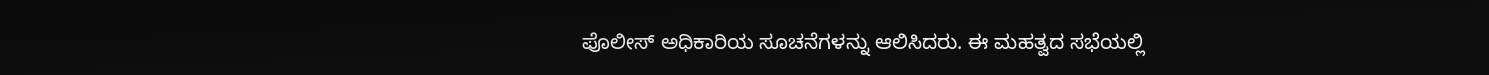ಪೊಲೀಸ್ ಅಧಿಕಾರಿಯ ಸೂಚನೆಗಳನ್ನು ಆಲಿಸಿದರು. ಈ ಮಹತ್ವದ ಸಭೆಯಲ್ಲಿ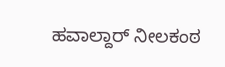ಹವಾಲ್ದಾರ್ ನೀಲಕಂಠ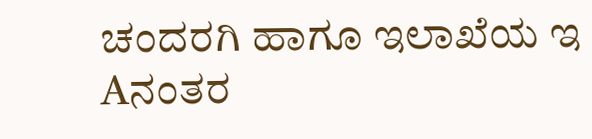ಚಂದರಗಿ ಹಾಗೂ ಇಲಾಖೆಯ ಇ Aನಂತರ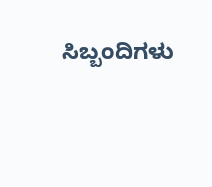ಸಿಬ್ಬಂದಿಗಳು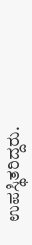ಉಪಸ್ಥಿತರಿದ್ದರು.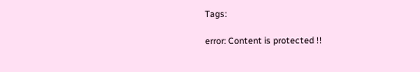Tags:

error: Content is protected !!